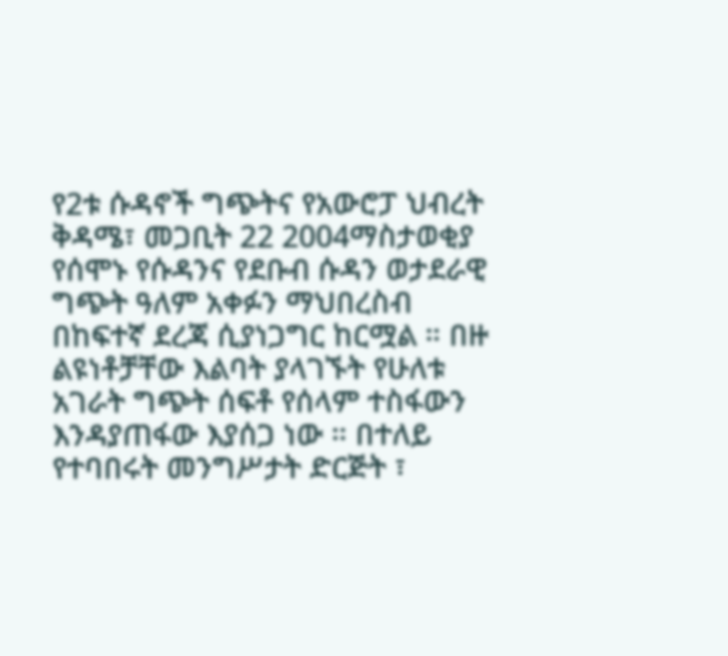የ2ቱ ሱዳኖች ግጭትና የአውሮፓ ህብረት
ቅዳሜ፣ መጋቢት 22 2004ማስታወቂያ
የሰሞኑ የሱዳንና የደቡብ ሱዳን ወታደራዊ ግጭት ዓለም አቀፉን ማህበረስብ በከፍተኛ ደረጃ ሲያነጋግር ከርሟል ። በዙ ልዩነቶቻቸው እልባት ያላገኙት የሁለቱ አገራት ግጭት ሰፍቶ የሰላም ተስፋውን እንዳያጠፋው እያሰጋ ነው ። በተለይ የተባበሩት መንግሥታት ድርጅት ፣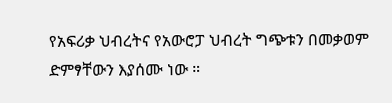የአፍሪቃ ህብረትና የአውሮፓ ህብረት ግጭቱን በመቃወም ድምፃቸውን እያሰሙ ነው ።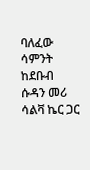ባለፈው ሳምንት ከደቡብ ሱዳን መሪ ሳልቫ ኬር ጋር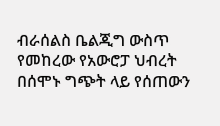ብራሰልስ ቤልጂግ ውስጥ የመከረው የአውሮፓ ህብረት በሰሞኑ ግጭት ላይ የሰጠውን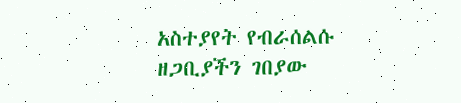አስተያየት የብራሰልሱ ዘጋቢያችን ገበያው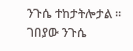ንጉሴ ተከታትሎታል ።
ገበያው ንጉሴ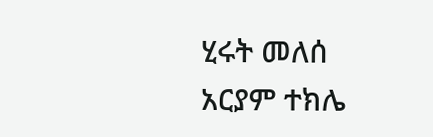ሂሩት መለሰ
አርያም ተክሌ